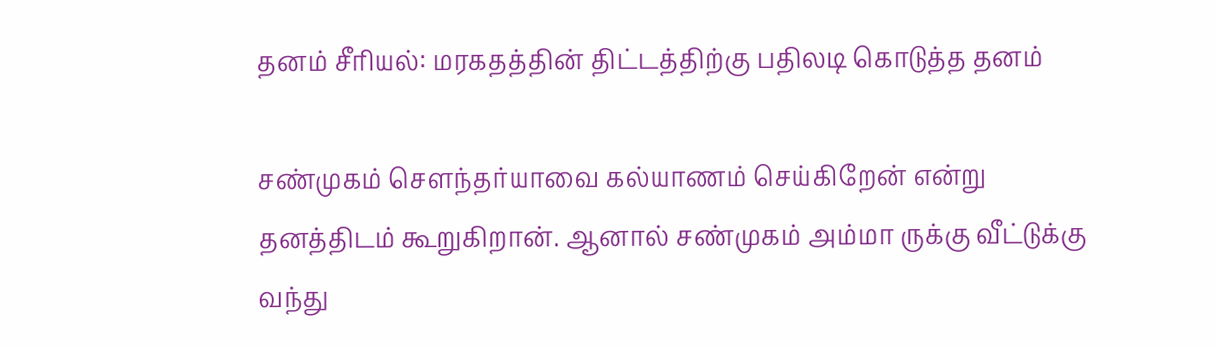தனம் சீரியல்: மரகதத்தின் திட்டத்திற்கு பதிலடி கொடுத்த தனம்

சண்முகம் சௌந்தர்யாவை கல்யாணம் செய்கிறேன் என்று தனத்திடம் கூறுகிறான். ஆனால் சண்முகம் அம்மா ருக்கு வீட்டுக்கு வந்து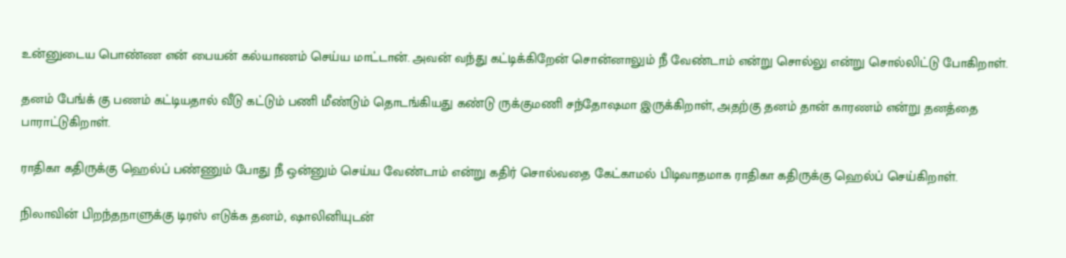உன்னுடைய பொண்ண என் பையன் கல்யாணம் செய்ய மாட்டான். அவன் வந்து கட்டிக்கிறேன் சொன்னாலும் நீ வேண்டாம் என்று சொல்லு என்று சொல்லிட்டு போகிறாள்.

தனம் பேங்க் கு பணம் கட்டியதால் வீடு கட்டும் பணி மீண்டும் தொடங்கியது கண்டு ருக்குமணி சந்தோஷமா இருக்கிறாள், அதற்கு தனம் தான் காரணம் என்று தனத்தை பாராட்டுகிறாள்.

ராதிகா கதிருக்கு ஹெல்ப் பண்ணும் போது நீ ஒன்னும் செய்ய வேண்டாம் என்று கதிர் சொல்வதை கேட்காமல் பிடிவாதமாக ராதிகா கதிருக்கு ஹெல்ப் செய்கிறாள்.

நிலாவின் பிறந்தநாளுக்கு டிரஸ் எடுக்க தனம், ஷாலினியுடன்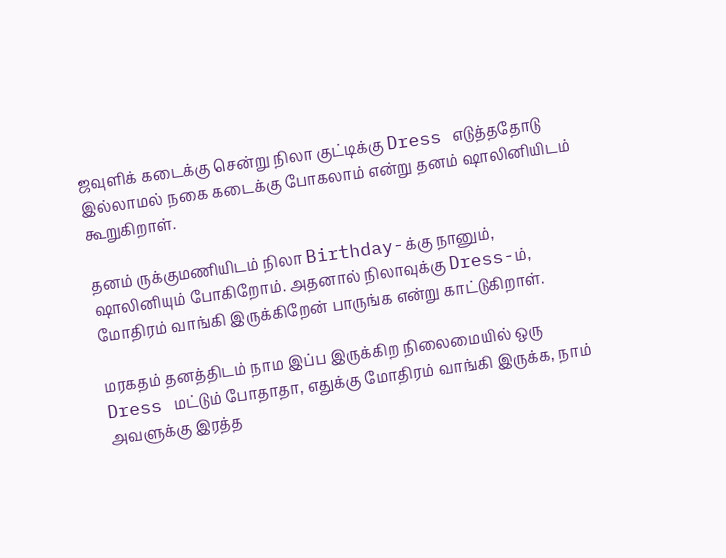ஜவுளிக் கடைக்கு சென்று நிலா குட்டிக்கு Dress எடுத்ததோடு இல்லாமல் நகை கடைக்கு போகலாம் என்று தனம் ஷாலினியிடம் கூறுகிறாள்.

தனம் ருக்குமணியிடம் நிலா Birthday-க்கு நானும், ஷாலினியும் போகிறோம். அதனால் நிலாவுக்கு Dress-ம், மோதிரம் வாங்கி இருக்கிறேன் பாருங்க என்று காட்டுகிறாள்.

மரகதம் தனத்திடம் நாம இப்ப இருக்கிற நிலைமையில் ஒரு Dress மட்டும் போதாதா, எதுக்கு மோதிரம் வாங்கி இருக்க, நாம் அவளுக்கு இரத்த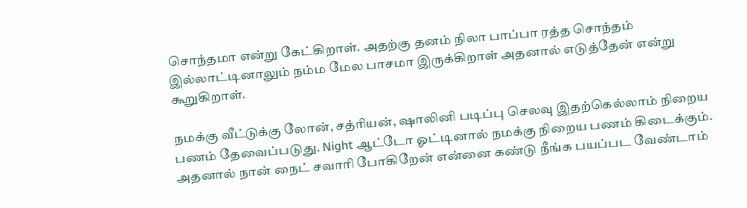சொந்தமா என்று கேட்கிறாள். அதற்கு தனம் நிலா பாப்பா ரத்த சொந்தம் இல்லாட்டினாலும் நம்ம மேல பாசமா இருக்கிறாள் அதனால் எடுத்தேன் என்று கூறுகிறாள்.

நமக்கு வீட்டுக்கு லோன், சத்ரியன், ஷாலினி படிப்பு செலவு இதற்கெல்லாம் நிறைய பணம் தேவைப்படுது. Night ஆட்டோ ஓட்டினால் நமக்கு நிறைய பணம் கிடைக்கும். அதனால் நான் நைட் சவாரி போகிறேன் என்னை கண்டு நீங்க பயப்பட வேண்டாம்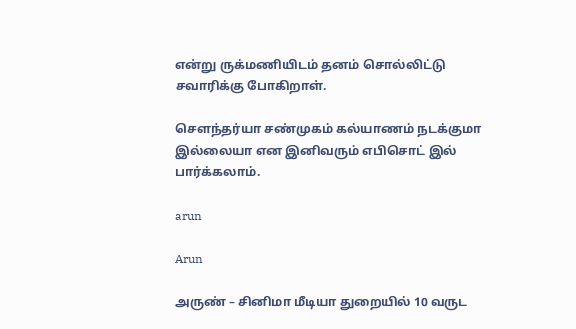என்று ருக்மணியிடம் தனம் சொல்லிட்டு சவாரிக்கு போகிறாள்.

சௌந்தர்யா சண்முகம் கல்யாணம் நடக்குமா இல்லையா என இனிவரும் எபிசொட் இல் பார்க்கலாம்.

arun

Arun

அருண் – சினிமா மீடியா துறையில் 10 வருட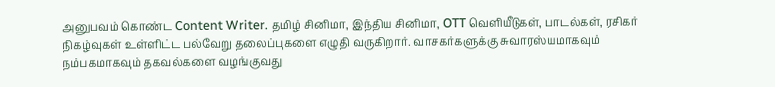அனுபவம் கொண்ட Content Writer. தமிழ் சினிமா, இந்திய சினிமா, OTT வெளியீடுகள், பாடல்கள், ரசிகர் நிகழ்வுகள் உள்ளிட்ட பல்வேறு தலைப்புகளை எழுதி வருகிறார். வாசகர்களுக்கு சுவாரஸ்யமாகவும் நம்பகமாகவும் தகவல்களை வழங்குவது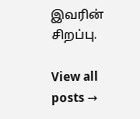இவரின் சிறப்பு.

View all posts →